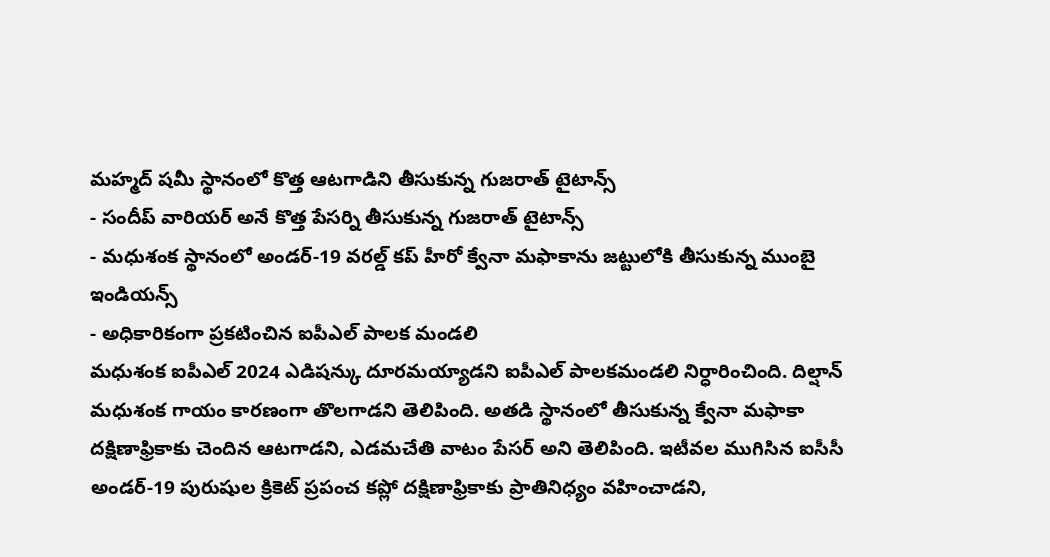మహ్మద్ షమీ స్థానంలో కొత్త ఆటగాడిని తీసుకున్న గుజరాత్ టైటాన్స్
- సందీప్ వారియర్ అనే కొత్త పేసర్ని తీసుకున్న గుజరాత్ టైటాన్స్
- మధుశంక స్థానంలో అండర్-19 వరల్డ్ కప్ హీరో క్వేనా మఫాకాను జట్టులోకి తీసుకున్న ముంబై ఇండియన్స్
- అధికారికంగా ప్రకటించిన ఐపీఎల్ పాలక మండలి
మధుశంక ఐపీఎల్ 2024 ఎడిషన్కు దూరమయ్యాడని ఐపీఎల్ పాలకమండలి నిర్ధారించింది. దిల్షాన్ మధుశంక గాయం కారణంగా తొలగాడని తెలిపింది. అతడి స్థానంలో తీసుకున్న క్వేనా మఫాకా దక్షిణాఫ్రికాకు చెందిన ఆటగాడని, ఎడమచేతి వాటం పేసర్ అని తెలిపింది. ఇటీవల ముగిసిన ఐసీసీ అండర్-19 పురుషుల క్రికెట్ ప్రపంచ కప్లో దక్షిణాఫ్రికాకు ప్రాతినిధ్యం వహించాడని,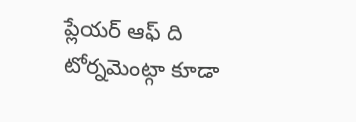ప్లేయర్ ఆఫ్ ది టోర్నమెంట్గా కూడా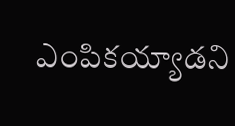ఎంపికయ్యాడని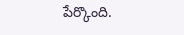పేర్కొంది.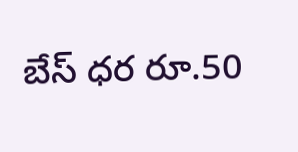బేస్ ధర రూ.50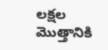లక్షల మొత్తానికి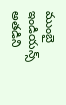ముంబై ఇండియన్స్ అతడిని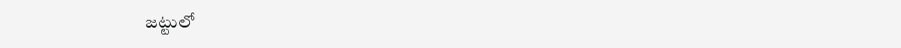జట్టులో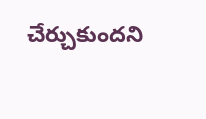చేర్చుకుందని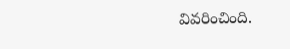వివరించింది.